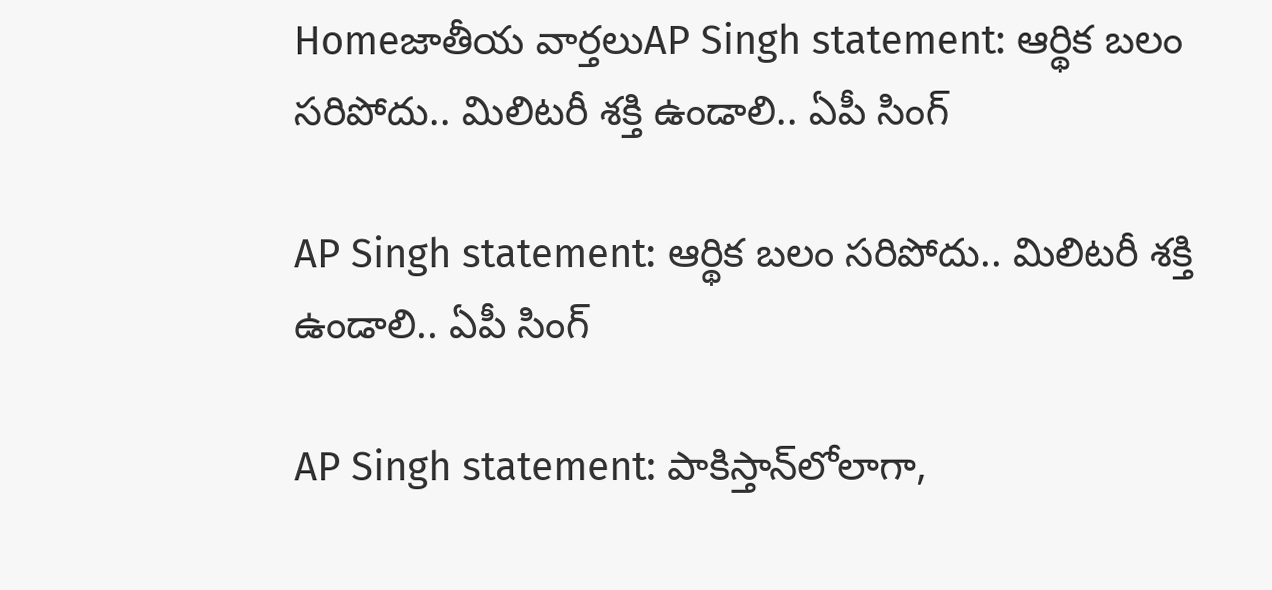Homeజాతీయ వార్తలుAP Singh statement: ఆర్థిక బలం సరిపోదు.. మిలిటరీ శక్తి ఉండాలి.. ఏపీ సింగ్‌

AP Singh statement: ఆర్థిక బలం సరిపోదు.. మిలిటరీ శక్తి ఉండాలి.. ఏపీ సింగ్‌

AP Singh statement: పాకిస్తాన్‌లోలాగా,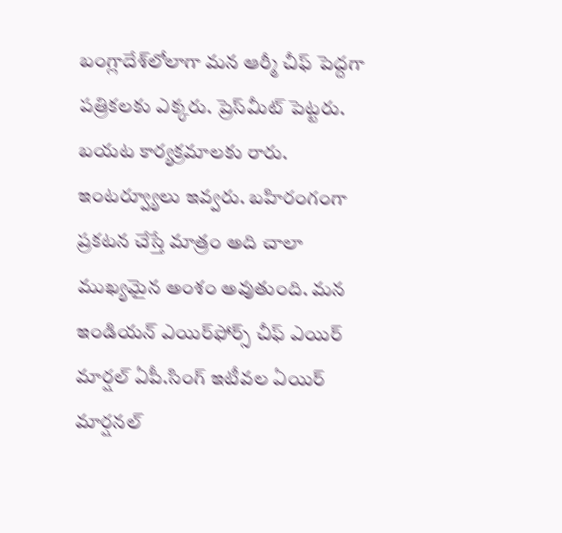బంగ్లాదేశ్‌లోలాగా మన ఆర్మీ చీఫ్‌ పెద్దగా పత్రికలకు ఎక్కరు. ప్రెస్‌మీట్‌ పెట్టరు. బయట కార్యక్రమాలకు రారు. ఇంటర్వ్యూలు ఇవ్వరు. బహిరంగంగా ప్రకటన చేస్తే మాత్రం అది చాలా ముఖ్యమైన అంశం అవుతుంది. మన ఇండియన్‌ ఎయిర్‌ఫోర్స్‌ చీఫ్‌ ఎయిర్‌ మార్షల్‌ ఏపీ.సింగ్‌ ఇటీవల ఏయిర్‌ మార్షనల్‌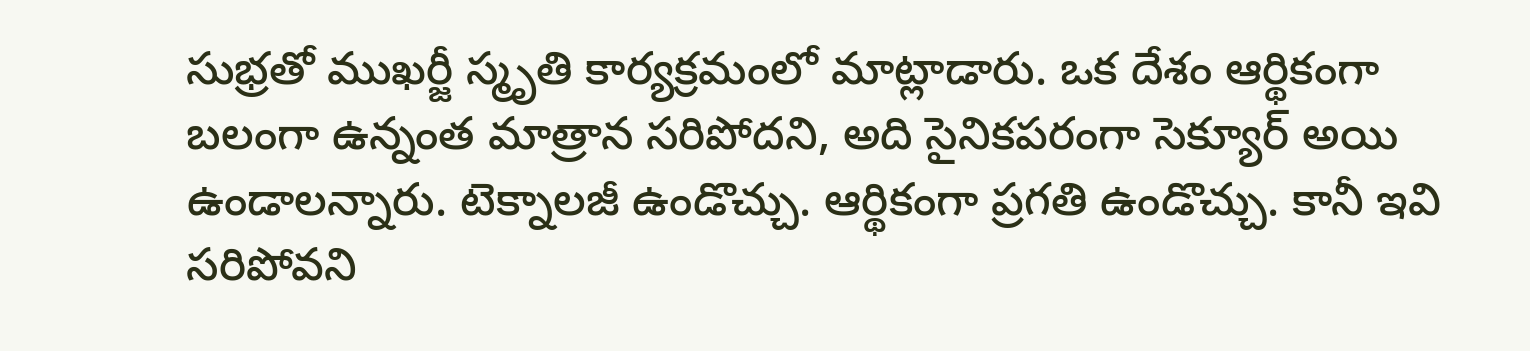సుభ్రతో ముఖర్జీ స్మృతి కార్యక్రమంలో మాట్లాడారు. ఒక దేశం ఆర్థికంగా బలంగా ఉన్నంత మాత్రాన సరిపోదని, అది సైనికపరంగా సెక్యూర్‌ అయి ఉండాలన్నారు. టెక్నాలజీ ఉండొచ్చు. ఆర్థికంగా ప్రగతి ఉండొచ్చు. కానీ ఇవి సరిపోవని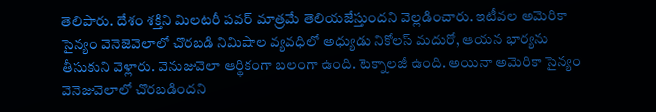తెలిపారు. దేశం శక్తిని మిలటరీ పవర్‌ మాత్రమే తెలియజేస్తుందని వెల్లడించారు. ఇటీవల అమెరికా సైన్యం వెనెజెవెలాలో చొరబడి నిమిషాల వ్యవధిలో అధ్యుడు నికోలస్‌ మదురో, ఆయన భార్యను తీసుకుని వెళ్లారు. వెనుజువెలా ఆర్థికంగా బలంగా ఉంది. టెక్నాలజీ ఉంది. అయినా అమెరికా సైన్యం వెనెజువెలాలో చొరబడిందని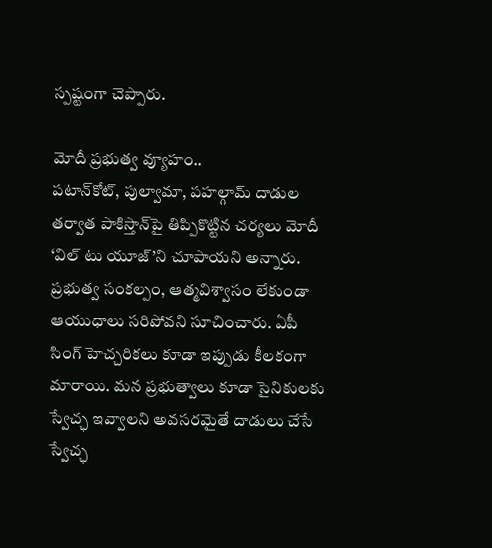స్పష్టంగా చెప్పారు.

మోదీ ప్రభుత్వ వ్యూహం..
పటాన్‌కోట్, పుల్వామా, పహల్గామ్‌ దాడుల తర్వాత పాకిస్తాన్‌పై తిప్పికొట్టిన చర్యలు మోదీ ‘విల్‌ టు యూజ్‌’ని చూపాయని అన్నారు. ప్రభుత్వ సంకల్పం, ఆత్మవిశ్వాసం లేకుండా ఆయుధాలు సరిపోవని సూచించారు. ఏపీ సింగ్‌ హెచ్చరికలు కూడా ఇప్పుడు కీలకంగా మారాయి. మన ప్రభుత్వాలు కూడా సైనికులకు స్వేచ్ఛ ఇవ్వాలని అవసరమైతే దాడులు చేసే స్వేచ్ఛ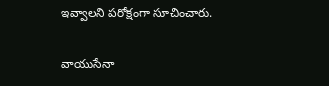ఇవ్వాలని పరోక్షంగా సూచించారు.

వాయుసేనా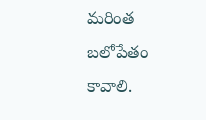మరింత బలోపేతం కావాలి.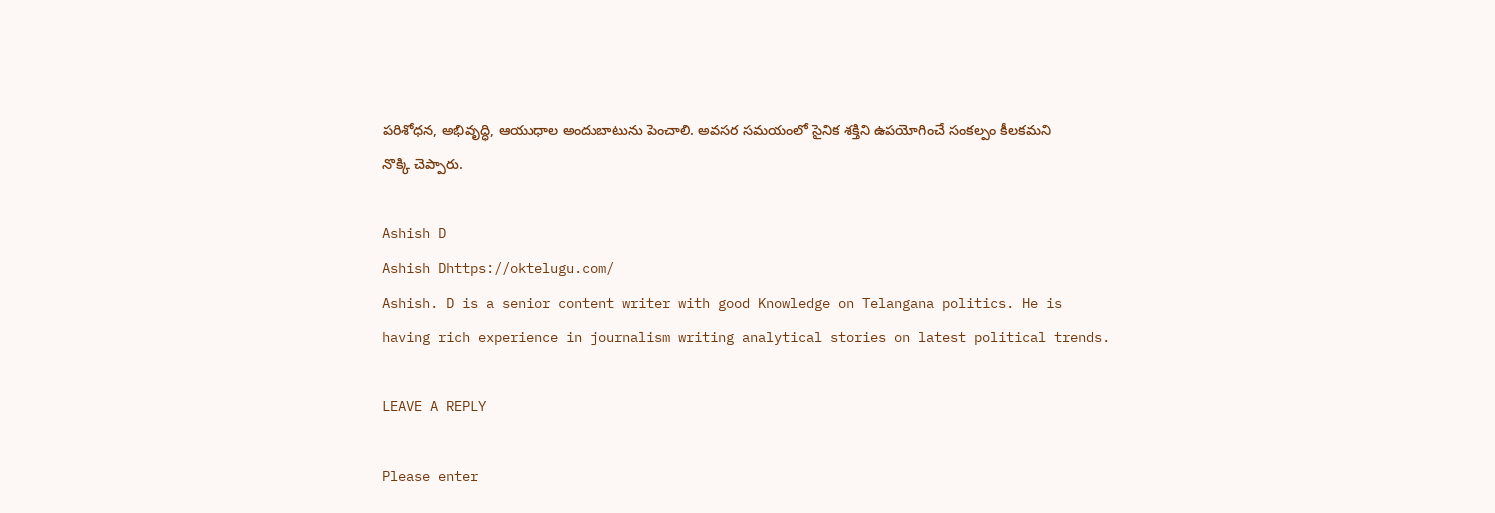పరిశోధన, అభివృద్ధి, ఆయుధాల అందుబాటును పెంచాలి. అవసర సమయంలో సైనిక శక్తిని ఉపయోగించే సంకల్పం కీలకమని నొక్కి చెప్పారు.

Ashish D
Ashish Dhttps://oktelugu.com/
Ashish. D is a senior content writer with good Knowledge on Telangana politics. He is having rich experience in journalism writing analytical stories on latest political trends.

LEAVE A REPLY

Please enter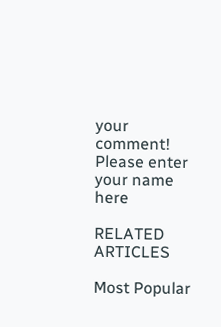your comment!
Please enter your name here

RELATED ARTICLES

Most Popular